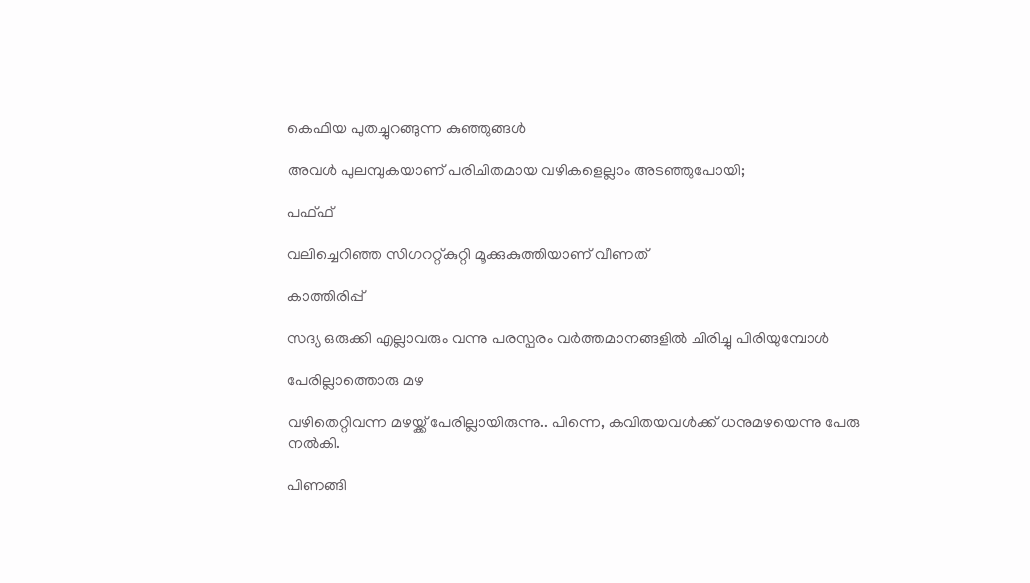കെഫിയ പുതച്ചുറങ്ങുന്ന കുഞ്ഞുങ്ങൾ

അവൾ പുലമ്പുകയാണ് പരിചിതമായ വഴികളെല്ലാം അടഞ്ഞുപോയി;

പഫ്ഫ്

വലിച്ചെറിഞ്ഞ സിഗററ്റ്കുറ്റി മൂക്കുകുത്തിയാണ് വീണത്

കാത്തിരിപ്പ്

സദ്യ ഒരുക്കി എല്ലാവരും വന്നു പരസ്പരം വർത്തമാനങ്ങളിൽ ചിരിച്ചു പിരിയുമ്പോൾ

പേരില്ലാത്തൊരു മഴ

വഴിതെറ്റിവന്ന മഴയ്ക്ക് പേരില്ലായിരുന്നു.. പിന്നെ, കവിതയവൾക്ക് ധനുമഴയെന്നു പേരു നൽകി.

പിണങ്ങി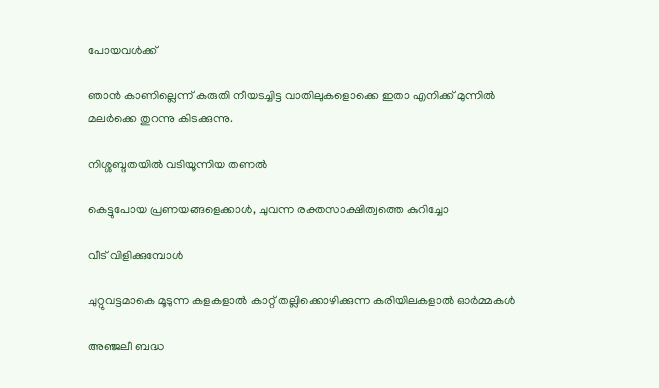പോയവൾക്ക്

ഞാൻ കാണില്ലെന്ന് കരുതി നീയടച്ചിട്ട വാതിലുകളൊക്കെ ഇതാ എനിക്ക് മുന്നിൽ മലർക്കെ തുറന്നു കിടക്കുന്നു.

നിശ്ശബ്ദതയിൽ വടിയൂന്നിയ തണൽ

കെട്ടുപോയ പ്രണയങ്ങളെക്കാൾ, ചുവന്ന രക്തസാക്ഷിത്വത്തെ കുറിച്ചോ

വീട് വിളിക്കുമ്പോൾ

ചുറ്റുവട്ടമാകെ മൂടുന്ന കളകളാൽ കാറ്റ് തല്ലിക്കൊഴിക്കുന്ന കരിയിലകളാൽ ഓർമ്മകൾ

അഞ്ജലീ ബദ്ധ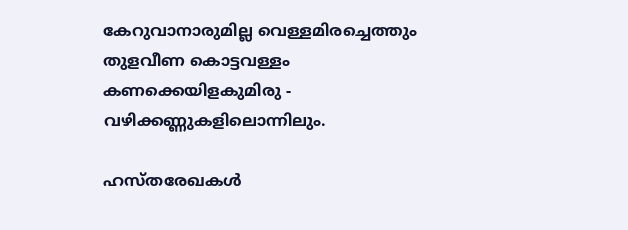കേറുവാനാരുമില്ല വെള്ളമിരച്ചെത്തും തുളവീണ കൊട്ടവള്ളം കണക്കെയിളകുമിരു - വഴിക്കണ്ണുകളിലൊന്നിലും.

ഹസ്തരേഖകൾ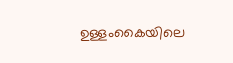ഉള്ളംകൈയിലെ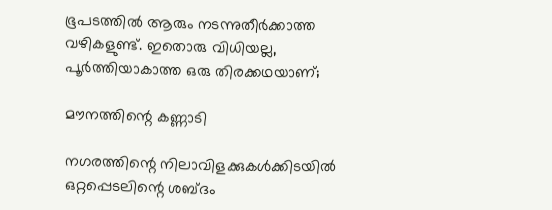ഭൂപടത്തിൽ ആരും നടന്നുതീർക്കാത്ത വഴികളുണ്ട്. ഇതൊരു വിധിയല്ല, പൂർത്തിയാകാത്ത ഒരു തിരക്കഥയാണ്;

മൗനത്തിന്റെ കണ്ണാടി

നഗരത്തിന്റെ നിലാവിളക്കുകൾക്കിടയിൽ ഒറ്റപ്പെടലിന്റെ ശബ്ദം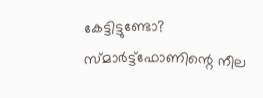കേട്ടിട്ടുണ്ടോ? സ്മാർട്ട്‌ഫോണിന്റെ നീല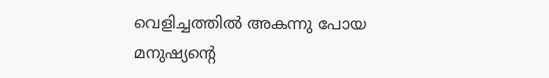വെളിച്ചത്തിൽ അകന്നു പോയ മനുഷ്യന്റെ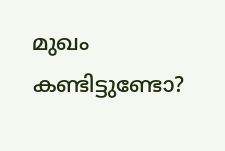മുഖം കണ്ടിട്ടുണ്ടോ?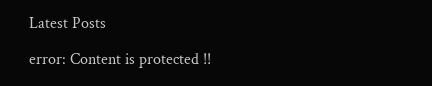Latest Posts

error: Content is protected !!